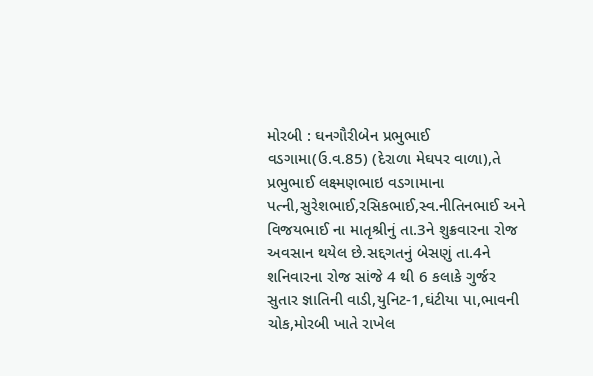મોરબી : ઘનગૌરીબેન પ્રભુભાઈ વડગામા(ઉ.વ.85) (દેરાળા મેઘપર વાળા),તે પ્રભુભાઈ લક્ષ્મણભાઇ વડગામાના પત્ની,સુરેશભાઈ,રસિકભાઈ,સ્વ.નીતિનભાઈ અને વિજયભાઈ ના માતૃશ્રીનું તા.3ને શુક્રવારના રોજ અવસાન થયેલ છે.સદ્દગતનું બેસણું તા.4ને શનિવારના રોજ સાંજે 4 થી 6 કલાકે ગુર્જર સુતાર જ્ઞાતિની વાડી,યુનિટ-1,ઘંટીયા પા,ભાવની ચોક,મોરબી ખાતે રાખેલ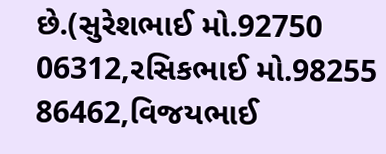છે.(સુરેશભાઈ મો.92750 06312,રસિકભાઈ મો.98255 86462,વિજયભાઈ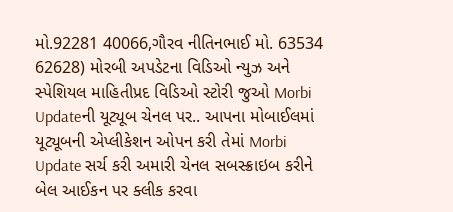મો.92281 40066,ગૌરવ નીતિનભાઈ મો. 63534 62628) મોરબી અપડેટના વિડિઓ ન્યુઝ અને સ્પેશિયલ માહિતીપ્રદ વિડિઓ સ્ટોરી જુઓ Morbi Updateની યૂટ્યૂબ ચેનલ પર.. આપના મોબાઈલમાં યૂટ્યૂબની એપ્લીકેશન ઓપન કરી તેમાં Morbi Update સર્ચ કરી અમારી ચેનલ સબસ્ક્રાઇબ કરીને બેલ આઈકન પર ક્લીક કરવા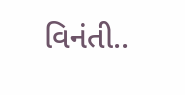વિનંતી..